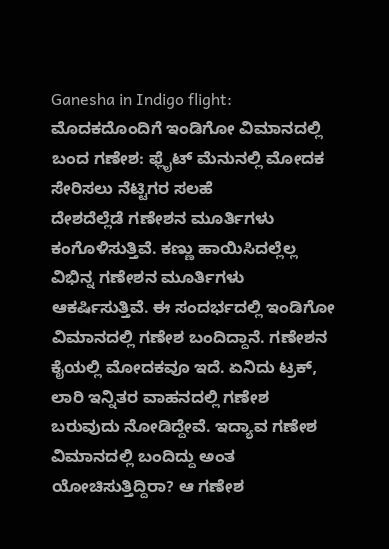Ganesha in Indigo flight: ಮೊದಕದೊಂದಿಗೆ ಇಂಡಿಗೋ ವಿಮಾನದಲ್ಲಿ ಬಂದ ಗಣೇಶ: ಫ್ಲೈಟ್ ಮೆನುನಲ್ಲಿ ಮೋದಕ ಸೇರಿಸಲು ನೆಟ್ಟಿಗರ ಸಲಹೆ
ದೇಶದೆಲ್ಲೆಡೆ ಗಣೇಶನ ಮೂರ್ತಿಗಳು ಕಂಗೊಳಿಸುತ್ತಿವೆ. ಕಣ್ಣು ಹಾಯಿಸಿದಲ್ಲೆಲ್ಲ ವಿಭಿನ್ನ ಗಣೇಶನ ಮೂರ್ತಿಗಳು ಆಕರ್ಷಿಸುತ್ತಿವೆ. ಈ ಸಂದರ್ಭದಲ್ಲಿ ಇಂಡಿಗೋ ವಿಮಾನದಲ್ಲಿ ಗಣೇಶ ಬಂದಿದ್ದಾನೆ. ಗಣೇಶನ ಕೈಯಲ್ಲಿ ಮೋದಕವೂ ಇದೆ. ಏನಿದು ಟ್ರಕ್, ಲಾರಿ ಇನ್ನಿತರ ವಾಹನದಲ್ಲಿ ಗಣೇಶ ಬರುವುದು ನೋಡಿದ್ದೇವೆ. ಇದ್ಯಾವ ಗಣೇಶ ವಿಮಾನದಲ್ಲಿ ಬಂದಿದ್ದು ಅಂತ ಯೋಚಿಸುತ್ತಿದ್ದಿರಾ? ಆ ಗಣೇಶ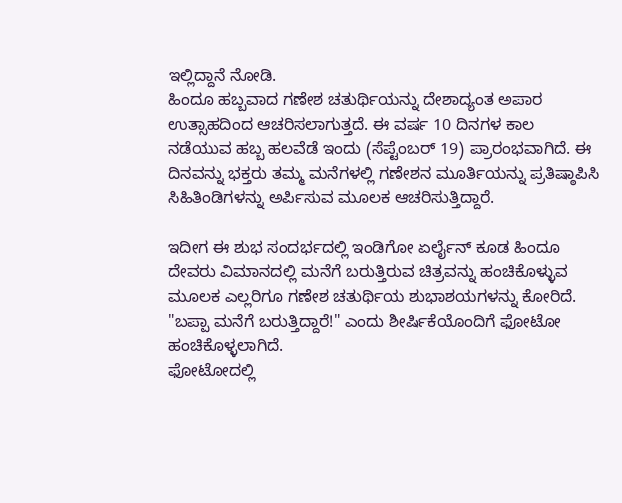ಇಲ್ಲಿದ್ದಾನೆ ನೋಡಿ.
ಹಿಂದೂ ಹಬ್ಬವಾದ ಗಣೇಶ ಚತುರ್ಥಿಯನ್ನು ದೇಶಾದ್ಯಂತ ಅಪಾರ ಉತ್ಸಾಹದಿಂದ ಆಚರಿಸಲಾಗುತ್ತದೆ. ಈ ವರ್ಷ 10 ದಿನಗಳ ಕಾಲ ನಡೆಯುವ ಹಬ್ಬ ಹಲವೆಡೆ ಇಂದು (ಸೆಪ್ಟೆಂಬರ್ 19) ಪ್ರಾರಂಭವಾಗಿದೆ. ಈ ದಿನವನ್ನು ಭಕ್ತರು ತಮ್ಮ ಮನೆಗಳಲ್ಲಿ ಗಣೇಶನ ಮೂರ್ತಿಯನ್ನು ಪ್ರತಿಷ್ಠಾಪಿಸಿ ಸಿಹಿತಿಂಡಿಗಳನ್ನು ಅರ್ಪಿಸುವ ಮೂಲಕ ಆಚರಿಸುತ್ತಿದ್ದಾರೆ.

ಇದೀಗ ಈ ಶುಭ ಸಂದರ್ಭದಲ್ಲಿ ಇಂಡಿಗೋ ಏರ್ಲೈನ್ ಕೂಡ ಹಿಂದೂ ದೇವರು ವಿಮಾನದಲ್ಲಿ ಮನೆಗೆ ಬರುತ್ತಿರುವ ಚಿತ್ರವನ್ನು ಹಂಚಿಕೊಳ್ಳುವ ಮೂಲಕ ಎಲ್ಲರಿಗೂ ಗಣೇಶ ಚತುರ್ಥಿಯ ಶುಭಾಶಯಗಳನ್ನು ಕೋರಿದೆ. "ಬಪ್ಪಾ ಮನೆಗೆ ಬರುತ್ತಿದ್ದಾರೆ!" ಎಂದು ಶೀರ್ಷಿಕೆಯೊಂದಿಗೆ ಫೋಟೋ ಹಂಚಿಕೊಳ್ಳಲಾಗಿದೆ.
ಫೋಟೋದಲ್ಲಿ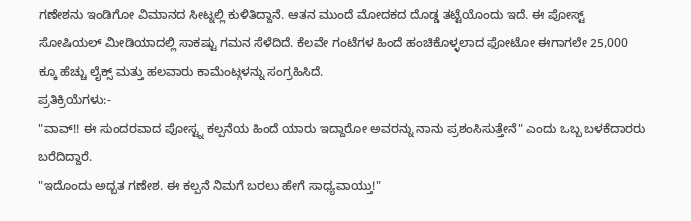ಗಣೇಶನು ಇಂಡಿಗೋ ವಿಮಾನದ ಸೀಟ್ನಲ್ಲಿ ಕುಳಿತಿದ್ದಾನೆ. ಆತನ ಮುಂದೆ ಮೋದಕದ ದೊಡ್ಡ ತಟ್ಟೆಯೊಂದು ಇದೆ. ಈ ಪೋಸ್ಟ್ ಸೋಷಿಯಲ್ ಮೀಡಿಯಾದಲ್ಲಿ ಸಾಕಷ್ಟು ಗಮನ ಸೆಳೆದಿದೆ. ಕೆಲವೇ ಗಂಟೆಗಳ ಹಿಂದೆ ಹಂಚಿಕೊಳ್ಳಲಾದ ಫೋಟೋ ಈಗಾಗಲೇ 25,000 ಕ್ಕೂ ಹೆಚ್ಚು ಲೈಕ್ಸ್ ಮತ್ತು ಹಲವಾರು ಕಾಮೆಂಟ್ಗಳನ್ನು ಸಂಗ್ರಹಿಸಿದೆ.
ಪ್ರತಿಕ್ರಿಯೆಗಳು:-
"ವಾವ್!! ಈ ಸುಂದರವಾದ ಪೋಸ್ಟ್ನ ಕಲ್ಪನೆಯ ಹಿಂದೆ ಯಾರು ಇದ್ದಾರೋ ಅವರನ್ನು ನಾನು ಪ್ರಶಂಸಿಸುತ್ತೇನೆ" ಎಂದು ಒಬ್ಬ ಬಳಕೆದಾರರು ಬರೆದಿದ್ದಾರೆ.
"ಇದೊಂದು ಅದ್ಬತ ಗಣೇಶ. ಈ ಕಲ್ಪನೆ ನಿಮಗೆ ಬರಲು ಹೇಗೆ ಸಾಧ್ಯವಾಯ್ತು!"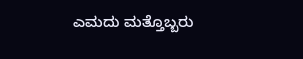ಎಮದು ಮತ್ತೊಬ್ಬರು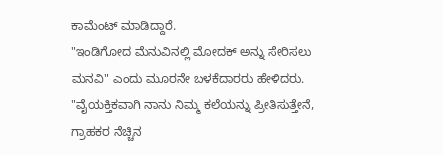ಕಾಮೆಂಟ್ ಮಾಡಿದ್ದಾರೆ.
"ಇಂಡಿಗೋದ ಮೆನುವಿನಲ್ಲಿ ಮೋದಕ್ ಅನ್ನು ಸೇರಿಸಲು ಮನವಿ" ಎಂದು ಮೂರನೇ ಬಳಕೆದಾರರು ಹೇಳಿದರು.
"ವೈಯಕ್ತಿಕವಾಗಿ ನಾನು ನಿಮ್ಮ ಕಲೆಯನ್ನು ಪ್ರೀತಿಸುತ್ತೇನೆ, ಗ್ರಾಹಕರ ನೆಚ್ಚಿನ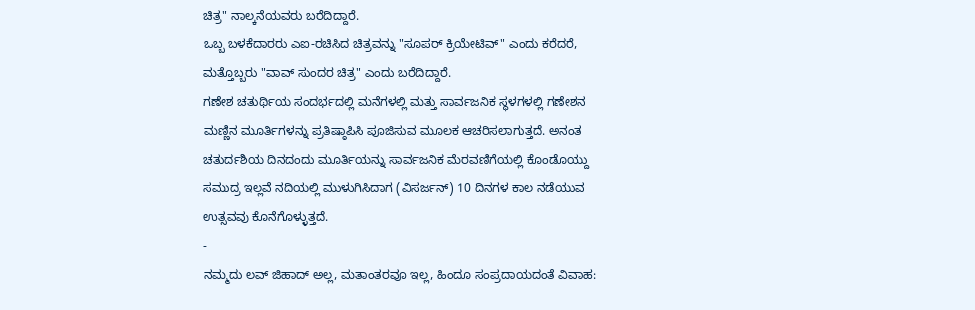ಚಿತ್ರ" ನಾಲ್ಕನೆಯವರು ಬರೆದಿದ್ದಾರೆ.
ಒಬ್ಬ ಬಳಕೆದಾರರು ಎಐ-ರಚಿಸಿದ ಚಿತ್ರವನ್ನು "ಸೂಪರ್ ಕ್ರಿಯೇಟಿವ್" ಎಂದು ಕರೆದರೆ, ಮತ್ತೊಬ್ಬರು "ವಾವ್ ಸುಂದರ ಚಿತ್ರ" ಎಂದು ಬರೆದಿದ್ದಾರೆ.
ಗಣೇಶ ಚತುರ್ಥಿಯ ಸಂದರ್ಭದಲ್ಲಿ ಮನೆಗಳಲ್ಲಿ ಮತ್ತು ಸಾರ್ವಜನಿಕ ಸ್ಥಳಗಳಲ್ಲಿ ಗಣೇಶನ ಮಣ್ಣಿನ ಮೂರ್ತಿಗಳನ್ನು ಪ್ರತಿಷ್ಠಾಪಿಸಿ ಪೂಜಿಸುವ ಮೂಲಕ ಆಚರಿಸಲಾಗುತ್ತದೆ. ಅನಂತ ಚತುರ್ದಶಿಯ ದಿನದಂದು ಮೂರ್ತಿಯನ್ನು ಸಾರ್ವಜನಿಕ ಮೆರವಣಿಗೆಯಲ್ಲಿ ಕೊಂಡೊಯ್ದು ಸಮುದ್ರ ಇಲ್ಲವೆ ನದಿಯಲ್ಲಿ ಮುಳುಗಿಸಿದಾಗ (ವಿಸರ್ಜನ್) 10 ದಿನಗಳ ಕಾಲ ನಡೆಯುವ ಉತ್ಸವವು ಕೊನೆಗೊಳ್ಳುತ್ತದೆ.
-
ನಮ್ಮದು ಲವ್ ಜಿಹಾದ್ ಅಲ್ಲ, ಮತಾಂತರವೂ ಇಲ್ಲ, ಹಿಂದೂ ಸಂಪ್ರದಾಯದಂತೆ ವಿವಾಹ: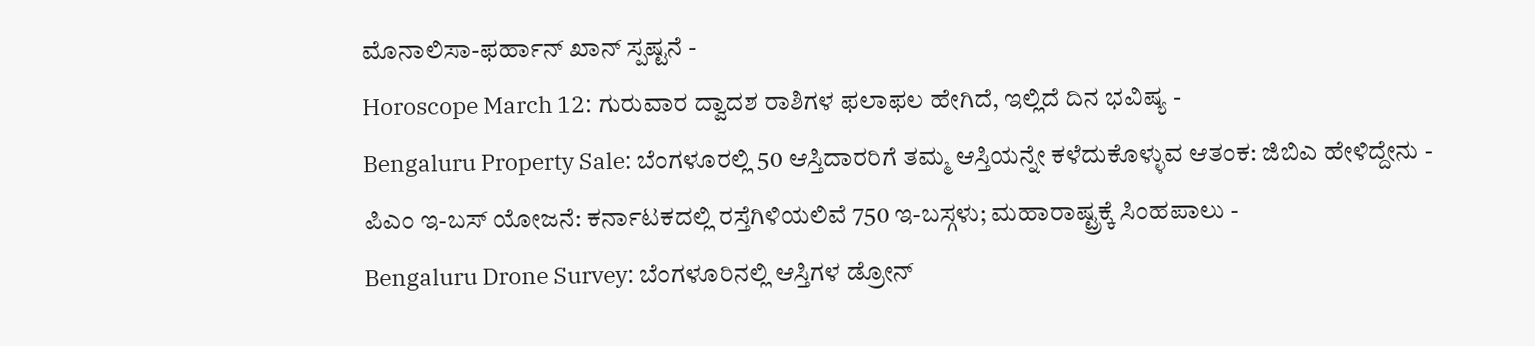ಮೊನಾಲಿಸಾ-ಫರ್ಹಾನ್ ಖಾನ್ ಸ್ಪಷ್ಟನೆ -
Horoscope March 12: ಗುರುವಾರ ದ್ವಾದಶ ರಾಶಿಗಳ ಫಲಾಫಲ ಹೇಗಿದೆ, ಇಲ್ಲಿದೆ ದಿನ ಭವಿಷ್ಯ -
Bengaluru Property Sale: ಬೆಂಗಳೂರಲ್ಲಿ 50 ಆಸ್ತಿದಾರರಿಗೆ ತಮ್ಮ ಆಸ್ತಿಯನ್ನೇ ಕಳೆದುಕೊಳ್ಳುವ ಆತಂಕ: ಜಿಬಿಎ ಹೇಳಿದ್ದೇನು -
ಪಿಎಂ ಇ-ಬಸ್ ಯೋಜನೆ: ಕರ್ನಾಟಕದಲ್ಲಿ ರಸ್ತೆಗಿಳಿಯಲಿವೆ 750 ಇ-ಬಸ್ಗಳು; ಮಹಾರಾಷ್ಟ್ರಕ್ಕೆ ಸಿಂಹಪಾಲು -
Bengaluru Drone Survey: ಬೆಂಗಳೂರಿನಲ್ಲಿ ಆಸ್ತಿಗಳ ಡ್ರೋನ್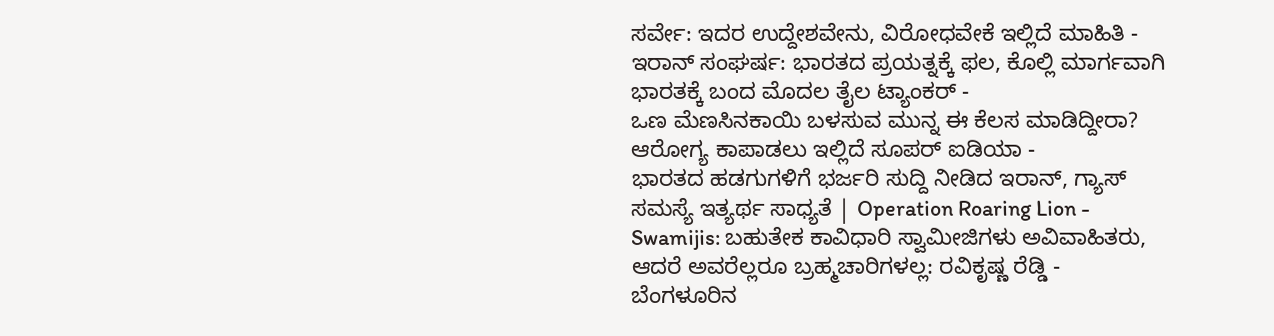ಸರ್ವೇ: ಇದರ ಉದ್ದೇಶವೇನು, ವಿರೋಧವೇಕೆ ಇಲ್ಲಿದೆ ಮಾಹಿತಿ -
ಇರಾನ್ ಸಂಘರ್ಷ: ಭಾರತದ ಪ್ರಯತ್ನಕ್ಕೆ ಫಲ, ಕೊಲ್ಲಿ ಮಾರ್ಗವಾಗಿ ಭಾರತಕ್ಕೆ ಬಂದ ಮೊದಲ ತೈಲ ಟ್ಯಾಂಕರ್ -
ಒಣ ಮೆಣಸಿನಕಾಯಿ ಬಳಸುವ ಮುನ್ನ ಈ ಕೆಲಸ ಮಾಡಿದ್ದೀರಾ? ಆರೋಗ್ಯ ಕಾಪಾಡಲು ಇಲ್ಲಿದೆ ಸೂಪರ್ ಐಡಿಯಾ -
ಭಾರತದ ಹಡಗುಗಳಿಗೆ ಭರ್ಜರಿ ಸುದ್ದಿ ನೀಡಿದ ಇರಾನ್, ಗ್ಯಾಸ್ ಸಮಸ್ಯೆ ಇತ್ಯರ್ಥ ಸಾಧ್ಯತೆ | Operation Roaring Lion -
Swamijis: ಬಹುತೇಕ ಕಾವಿಧಾರಿ ಸ್ವಾಮೀಜಿಗಳು ಅವಿವಾಹಿತರು, ಆದರೆ ಅವರೆಲ್ಲರೂ ಬ್ರಹ್ಮಚಾರಿಗಳಲ್ಲ: ರವಿಕೃಷ್ಣ ರೆಡ್ಡಿ -
ಬೆಂಗಳೂರಿನ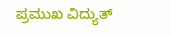ಪ್ರಮುಖ ವಿದ್ಯುತ್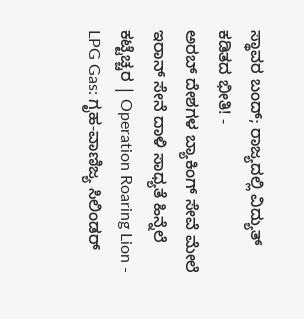ಸ್ಥಾವರ ಬಂದ್; ರಾಜ್ಯದಲ್ಲಿ ವಿದ್ಯುತ್ ಕಡಿತದ ಭೀತಿ! -
ಅರಬ್ ದೇಶಗಳ ಬ್ಯಾಕಿಂಗ್ ಸೇವೆ ಮೇಲೆ ಇರಾನ್ ಸೇನೆ ದಾಳಿ ಸಾಧ್ಯತೆ ಹಿನ್ನೆಲೆ ಕಟ್ಟೆಚ್ಚರ | Operation Roaring Lion -
LPG Gas: ಗೃಹ-ವಾಣಿಜ್ಯ ಸಿಲಿಂಡರ್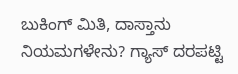ಬುಕಿಂಗ್ ಮಿತಿ, ದಾಸ್ತಾನು ನಿಯಮಗಳೇನು? ಗ್ಯಾಸ್ ದರಪಟ್ಟಿ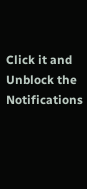Click it and Unblock the Notifications